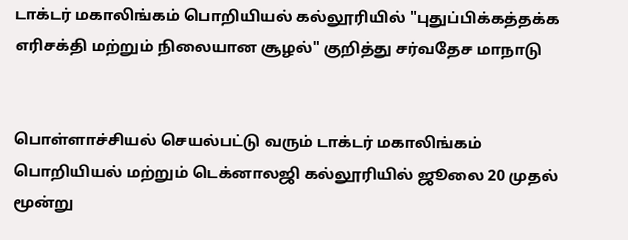டாக்டர் மகாலிங்கம் பொறியியல் கல்லூரியில் "புதுப்பிக்கத்தக்க எரிசக்தி மற்றும் நிலையான சூழல்" குறித்து சர்வதேச மாநாடு


பொள்ளாச்சியல் செயல்பட்டு வரும் டாக்டர் மகாலிங்கம் பொறியியல் மற்றும் டெக்னாலஜி கல்லூரியில் ஜூலை 20 முதல் மூன்று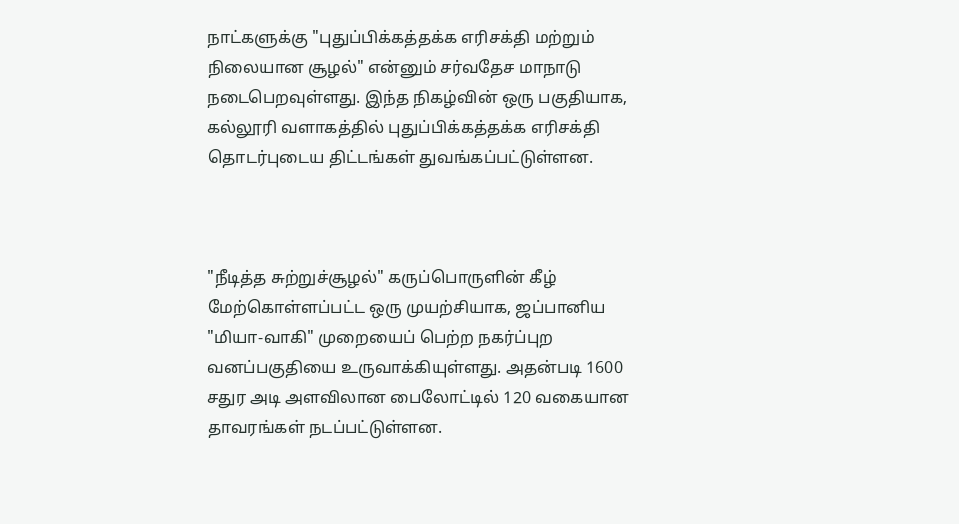நாட்களுக்கு "புதுப்பிக்கத்தக்க எரிசக்தி மற்றும் நிலையான சூழல்" என்னும் சர்வதேச மாநாடு நடைபெறவுள்ளது. இந்த நிகழ்வின் ஒரு பகுதியாக, கல்லூரி வளாகத்தில் புதுப்பிக்கத்தக்க எரிசக்தி தொடர்புடைய திட்டங்கள் துவங்கப்பட்டுள்ளன.



"நீடித்த சுற்றுச்சூழல்" கருப்பொருளின் கீழ் மேற்கொள்ளப்பட்ட ஒரு முயற்சியாக, ஜப்பானிய "மியா-வாகி" முறையைப் பெற்ற நகர்ப்புற வனப்பகுதியை உருவாக்கியுள்ளது. அதன்படி 1600 சதுர அடி அளவிலான பைலோட்டில் 120 வகையான தாவரங்கள் நடப்பட்டுள்ளன.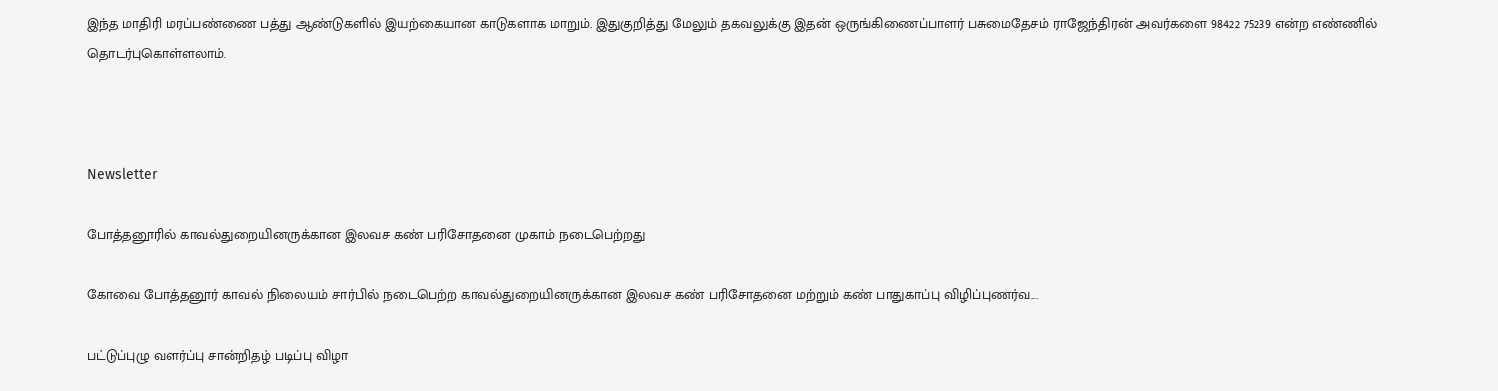இந்த மாதிரி மரப்பண்ணை பத்து ஆண்டுகளில் இயற்கையான காடுகளாக மாறும். இதுகுறித்து மேலும் தகவலுக்கு இதன் ஒருங்கிணைப்பாளர் பசுமைதேசம் ராஜேந்திரன் அவர்களை 98422 75239 என்ற எண்ணில் தொடர்புகொள்ளலாம்.



Newsletter

போத்தனூரில் காவல்துறையினருக்கான இலவச கண் பரிசோதனை முகாம் நடைபெற்றது

கோவை போத்தனூர் காவல் நிலையம் சார்பில் நடைபெற்ற காவல்துறையினருக்கான இலவச கண் பரிசோதனை மற்றும் கண் பாதுகாப்பு விழிப்புணர்வ...

பட்டுப்புழு வளர்ப்பு சான்றிதழ் படிப்பு விழா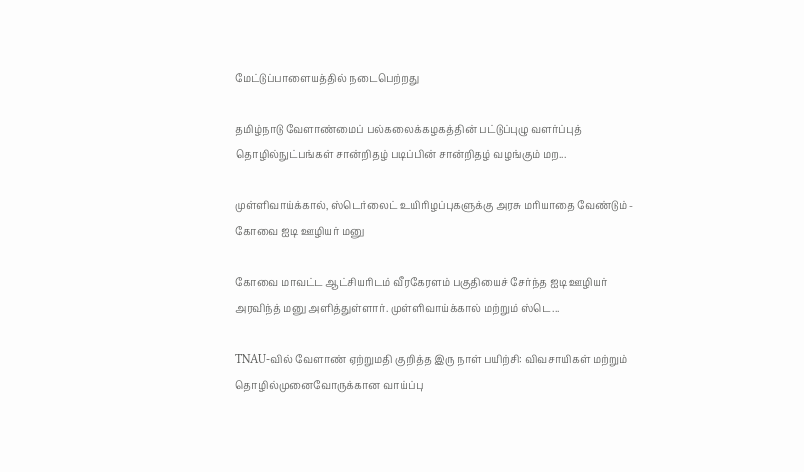மேட்டுப்பாளையத்தில் நடைபெற்றது

தமிழ்நாடு வேளாண்மைப் பல்கலைக்கழகத்தின் பட்டுப்புழு வளர்ப்புத் தொழில்நுட்பங்கள் சான்றிதழ் படிப்பின் சான்றிதழ் வழங்கும் மற...

முள்ளிவாய்க்கால், ஸ்டெர்லைட் உயிரிழப்புகளுக்கு அரசு மரியாதை வேண்டும் - கோவை ஐடி ஊழியர் மனு

கோவை மாவட்ட ஆட்சியரிடம் வீரகேரளம் பகுதியைச் சேர்ந்த ஐடி ஊழியர் அரவிந்த் மனு அளித்துள்ளார். முள்ளிவாய்க்கால் மற்றும் ஸ்டெ...

TNAU-வில் வேளாண் ஏற்றுமதி குறித்த இரு நாள் பயிற்சி: விவசாயிகள் மற்றும் தொழில்முனைவோருக்கான வாய்ப்பு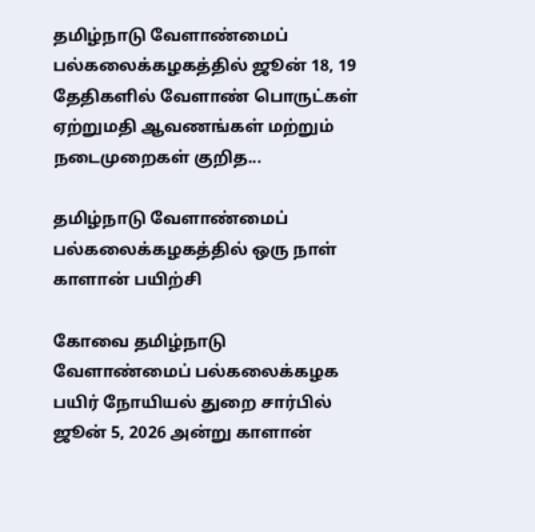தமிழ்நாடு வேளாண்மைப் பல்கலைக்கழகத்தில் ஜூன் 18, 19 தேதிகளில் வேளாண் பொருட்கள் ஏற்றுமதி ஆவணங்கள் மற்றும் நடைமுறைகள் குறித...

தமிழ்நாடு வேளாண்மைப் பல்கலைக்கழகத்தில் ஒரு நாள் காளான் பயிற்சி

கோவை தமிழ்நாடு வேளாண்மைப் பல்கலைக்கழக பயிர் நோயியல் துறை சார்பில் ஜூன் 5, 2026 அன்று காளான்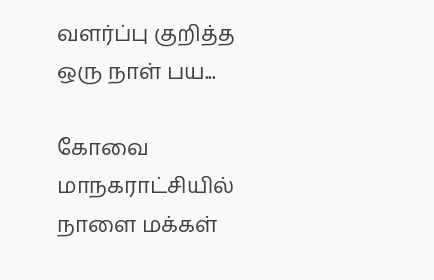வளர்ப்பு குறித்த ஒரு நாள் பய...

கோவை மாநகராட்சியில் நாளை மக்கள்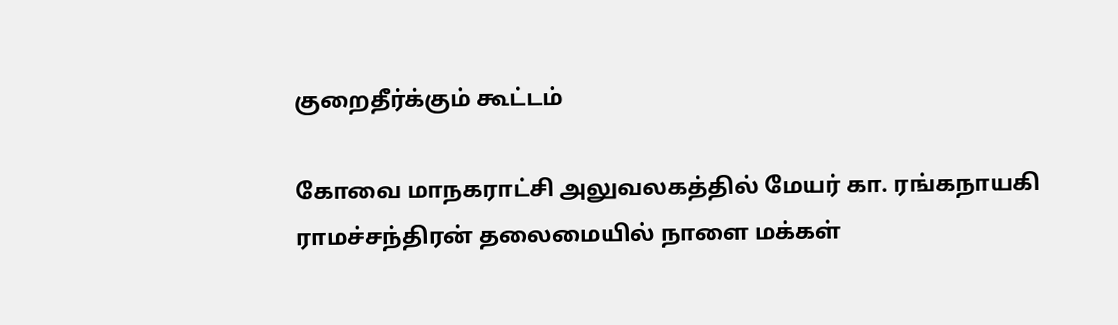குறைதீர்க்கும் கூட்டம்

கோவை மாநகராட்சி அலுவலகத்தில் மேயர் கா. ரங்கநாயகி ராமச்சந்திரன் தலைமையில் நாளை மக்கள்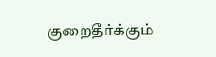குறைதீர்க்கும்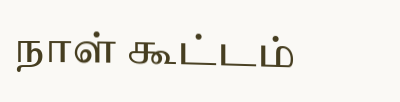நாள் கூட்டம்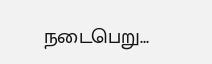நடைபெறு...